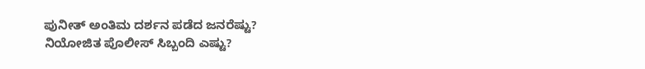ಪುನೀತ್ ಅಂತಿಮ ದರ್ಶನ ಪಡೆದ ಜನರೆಷ್ಟು? ನಿಯೋಜಿತ ಪೊಲೀಸ್ ಸಿಬ್ಬಂದಿ ಎಷ್ಟು?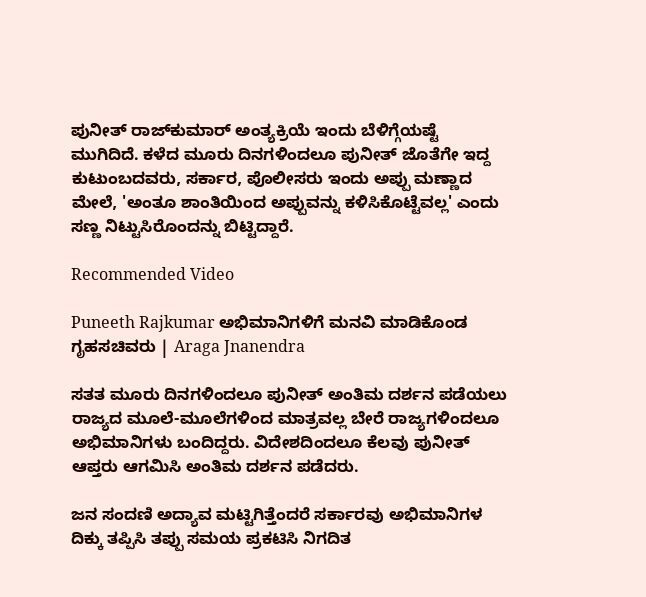ಪುನೀತ್ ರಾಜ್‌ಕುಮಾರ್ ಅಂತ್ಯಕ್ರಿಯೆ ಇಂದು ಬೆಳಿಗ್ಗೆಯಷ್ಟೆ ಮುಗಿದಿದೆ. ಕಳೆದ ಮೂರು ದಿನಗಳಿಂದಲೂ ಪುನೀತ್ ಜೊತೆಗೇ ಇದ್ದ ಕುಟುಂಬದವರು, ಸರ್ಕಾರ, ಪೊಲೀಸರು ಇಂದು ಅಪ್ಪು ಮಣ್ಣಾದ ಮೇಲೆ, 'ಅಂತೂ ಶಾಂತಿಯಿಂದ ಅಪ್ಪುವನ್ನು ಕಳಿಸಿಕೊಟ್ಟೆವಲ್ಲ' ಎಂದು ಸಣ್ಣ ನಿಟ್ಟುಸಿರೊಂದನ್ನು ಬಿಟ್ಟಿದ್ದಾರೆ.

Recommended Video

Puneeth Rajkumar ಅಭಿಮಾನಿಗಳಿಗೆ ಮನವಿ ಮಾಡಿಕೊಂಡ ಗೃಹಸಚಿವರು | Araga Jnanendra

ಸತತ ಮೂರು ದಿನಗಳಿಂದಲೂ ಪುನೀತ್ ಅಂತಿಮ ದರ್ಶನ ಪಡೆಯಲು ರಾಜ್ಯದ ಮೂಲೆ-ಮೂಲೆಗಳಿಂದ ಮಾತ್ರವಲ್ಲ ಬೇರೆ ರಾಜ್ಯಗಳಿಂದಲೂ ಅಭಿಮಾನಿಗಳು ಬಂದಿದ್ದರು. ವಿದೇಶದಿಂದಲೂ ಕೆಲವು ಪುನೀತ್ ಆಪ್ತರು ಆಗಮಿಸಿ ಅಂತಿಮ ದರ್ಶನ ಪಡೆದರು.

ಜನ ಸಂದಣಿ ಅದ್ಯಾವ ಮಟ್ಟಿಗಿತ್ತೆಂದರೆ ಸರ್ಕಾರವು ಅಭಿಮಾನಿಗಳ ದಿಕ್ಕು ತಪ್ಪಿಸಿ ತಪ್ಪು ಸಮಯ ಪ್ರಕಟಿಸಿ ನಿಗದಿತ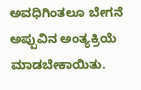ಅವಧಿಗಿಂತಲೂ ಬೇಗನೆ ಅಪ್ಪುವಿನ ಅಂತ್ಯಕ್ರಿಯೆ ಮಾಡಬೇಕಾಯಿತು.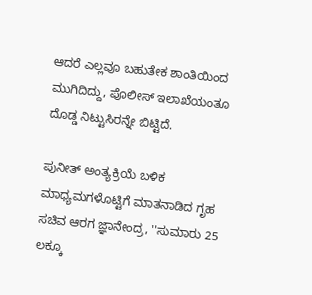ಆದರೆ ಎಲ್ಲವೂ ಬಹುತೇಕ ಶಾಂತಿಯಿಂದ ಮುಗಿದಿದ್ದು, ಪೊಲೀಸ್ ಇಲಾಖೆಯಂತೂ ದೊಡ್ಡ ನಿಟ್ಟುಸಿರನ್ನೇ ಬಿಟ್ಟಿದೆ.

ಪುನೀತ್ ಅಂತ್ಯಕ್ರಿಯೆ ಬಳಿಕ ಮಾಧ್ಯಮಗಳೊಟ್ಟಿಗೆ ಮಾತನಾಡಿದ ಗೃಹ ಸಚಿವ ಆರಗ ಜ್ಞಾನೇಂದ್ರ, ''ಸುಮಾರು 25 ಲಕ್ಕೂ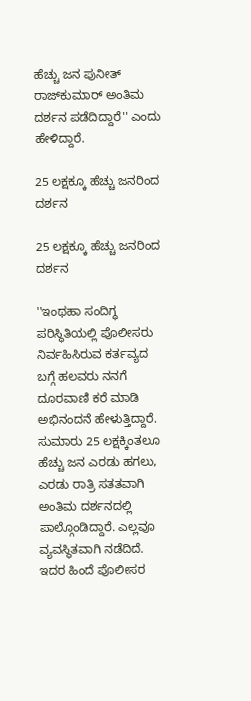ಹೆಚ್ಚು ಜನ ಪುನೀತ್ ರಾಜ್‌ಕುಮಾರ್ ಅಂತಿಮ ದರ್ಶನ ಪಡೆದಿದ್ದಾರೆ'' ಎಂದು ಹೇಳಿದ್ದಾರೆ.

25 ಲಕ್ಷಕ್ಕೂ ಹೆಚ್ಚು ಜನರಿಂದ ದರ್ಶನ

25 ಲಕ್ಷಕ್ಕೂ ಹೆಚ್ಚು ಜನರಿಂದ ದರ್ಶನ

''ಇಂಥಹಾ ಸಂದಿಗ್ಧ ಪರಿಸ್ಥಿತಿಯಲ್ಲಿ ಪೊಲೀಸರು ನಿರ್ವಹಿಸಿರುವ ಕರ್ತವ್ಯದ ಬಗ್ಗೆ ಹಲವರು ನನಗೆ ದೂರವಾಣಿ ಕರೆ ಮಾಡಿ ಅಭಿನಂದನೆ ಹೇಳುತ್ತಿದ್ದಾರೆ. ಸುಮಾರು 25 ಲಕ್ಷಕ್ಕಿಂತಲೂ ಹೆಚ್ಚು ಜನ ಎರಡು ಹಗಲು, ಎರಡು ರಾತ್ರಿ ಸತತವಾಗಿ ಅಂತಿಮ ದರ್ಶನದಲ್ಲಿ ಪಾಲ್ಗೊಂಡಿದ್ದಾರೆ. ಎಲ್ಲವೂ ವ್ಯವಸ್ಥಿತವಾಗಿ ನಡೆದಿದೆ. ಇದರ ಹಿಂದೆ ಪೊಲೀಸರ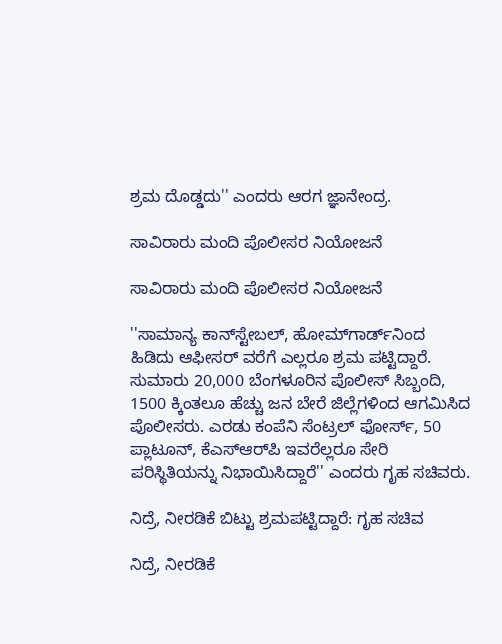ಶ್ರಮ ದೊಡ್ಡದು'' ಎಂದರು ಆರಗ ಜ್ಞಾನೇಂದ್ರ.

ಸಾವಿರಾರು ಮಂದಿ ಪೊಲೀಸರ ನಿಯೋಜನೆ

ಸಾವಿರಾರು ಮಂದಿ ಪೊಲೀಸರ ನಿಯೋಜನೆ

''ಸಾಮಾನ್ಯ ಕಾನ್‌ಸ್ಟೇಬಲ್‌, ಹೋಮ್‌ಗಾರ್ಡ್‌ನಿಂದ ಹಿಡಿದು ಆಫೀಸರ್ ವರೆಗೆ ಎಲ್ಲರೂ ಶ್ರಮ ಪಟ್ಟಿದ್ದಾರೆ. ಸುಮಾರು 20,000 ಬೆಂಗಳೂರಿನ ಪೊಲೀಸ್ ಸಿಬ್ಬಂದಿ, 1500 ಕ್ಕಿಂತಲೂ ಹೆಚ್ಚು ಜನ ಬೇರೆ ಜಿಲ್ಲೆಗಳಿಂದ ಆಗಮಿಸಿದ ಪೊಲೀಸರು. ಎರಡು ಕಂಪೆನಿ ಸೆಂಟ್ರಲ್ ಫೋರ್ಸ್, 50 ಪ್ಲಾಟೂನ್, ಕೆಎಸ್‌ಆರ್‌ಪಿ ಇವರೆಲ್ಲರೂ ಸೇರಿ ಪರಿಸ್ಥಿತಿಯನ್ನು ನಿಭಾಯಿಸಿದ್ದಾರೆ'' ಎಂದರು ಗೃಹ ಸಚಿವರು.

ನಿದ್ರೆ, ನೀರಡಿಕೆ ಬಿಟ್ಟು ಶ್ರಮಪಟ್ಟಿದ್ದಾರೆ: ಗೃಹ ಸಚಿವ

ನಿದ್ರೆ, ನೀರಡಿಕೆ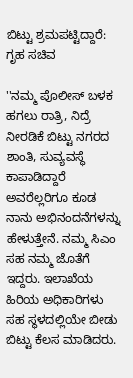ಬಿಟ್ಟು ಶ್ರಮಪಟ್ಟಿದ್ದಾರೆ: ಗೃಹ ಸಚಿವ

''ನಮ್ಮ ಪೊಲೀಸ್ ಬಳಕ ಹಗಲು ರಾತ್ರಿ, ನಿದ್ರೆ ನೀರಡಿಕೆ ಬಿಟ್ಟು ನಗರದ ಶಾಂತಿ, ಸುವ್ಯವಸ್ಥೆ ಕಾಪಾಡಿದ್ದಾರೆ ಅವರೆಲ್ಲರಿಗೂ ಕೂಡ ನಾನು ಅಭಿನಂದನೆಗಳನ್ನು ಹೇಳುತ್ತೇನೆ. ನಮ್ಮ ಸಿಎಂ ಸಹ ನಮ್ಮ ಜೊತೆಗೆ ಇದ್ದರು. ಇಲಾಖೆಯ ಹಿರಿಯ ಅಧಿಕಾರಿಗಳು ಸಹ ಸ್ಥಳದಲ್ಲಿಯೇ ಬೀಡು ಬಿಟ್ಟು ಕೆಲಸ ಮಾಡಿದರು.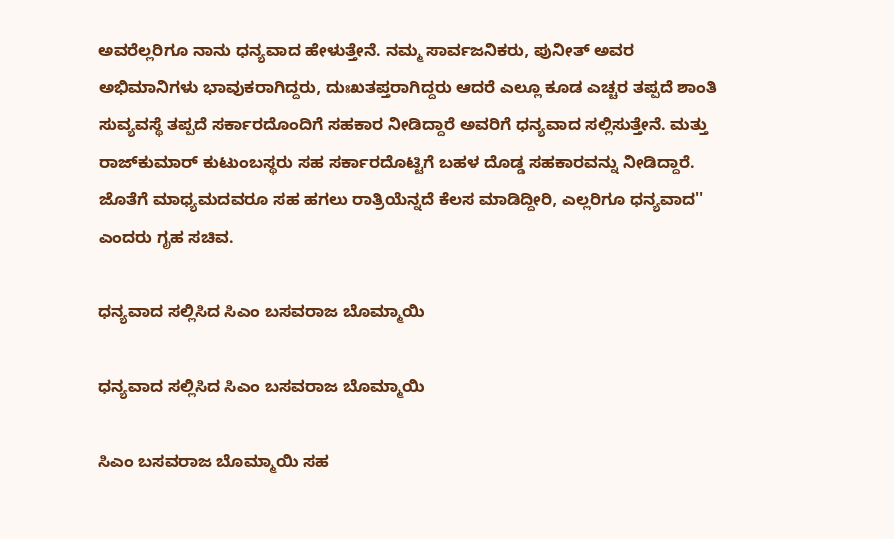ಅವರೆಲ್ಲರಿಗೂ ನಾನು ಧನ್ಯವಾದ ಹೇಳುತ್ತೇನೆ. ನಮ್ಮ ಸಾರ್ವಜನಿಕರು, ಪುನೀತ್ ಅವರ ಅಭಿಮಾನಿಗಳು ಭಾವುಕರಾಗಿದ್ದರು, ದುಃಖತಪ್ತರಾಗಿದ್ದರು ಆದರೆ ಎಲ್ಲೂ ಕೂಡ ಎಚ್ಚರ ತಪ್ಪದೆ ಶಾಂತಿ ಸುವ್ಯವಸ್ಥೆ ತಪ್ಪದೆ ಸರ್ಕಾರದೊಂದಿಗೆ ಸಹಕಾರ ನೀಡಿದ್ದಾರೆ ಅವರಿಗೆ ಧನ್ಯವಾದ ಸಲ್ಲಿಸುತ್ತೇನೆ. ಮತ್ತು ರಾಜ್‌ಕುಮಾರ್ ಕುಟುಂಬಸ್ಥರು ಸಹ ಸರ್ಕಾರದೊಟ್ಟಿಗೆ ಬಹಳ ದೊಡ್ಡ ಸಹಕಾರವನ್ನು ನೀಡಿದ್ದಾರೆ. ಜೊತೆಗೆ ಮಾಧ್ಯಮದವರೂ ಸಹ ಹಗಲು ರಾತ್ರಿಯೆನ್ನದೆ ಕೆಲಸ ಮಾಡಿದ್ದೀರಿ, ಎಲ್ಲರಿಗೂ ಧನ್ಯವಾದ'' ಎಂದರು ಗೃಹ ಸಚಿವ.

ಧನ್ಯವಾದ ಸಲ್ಲಿಸಿದ ಸಿಎಂ ಬಸವರಾಜ ಬೊಮ್ಮಾಯಿ

ಧನ್ಯವಾದ ಸಲ್ಲಿಸಿದ ಸಿಎಂ ಬಸವರಾಜ ಬೊಮ್ಮಾಯಿ

ಸಿಎಂ ಬಸವರಾಜ ಬೊಮ್ಮಾಯಿ ಸಹ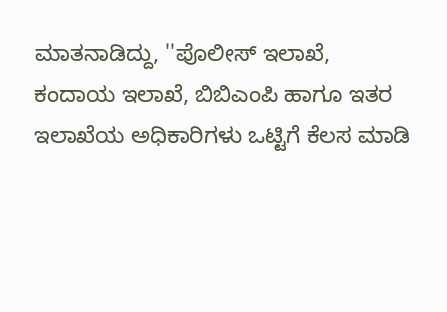ಮಾತನಾಡಿದ್ದು, ''ಪೊಲೀಸ್ ಇಲಾಖೆ, ಕಂದಾಯ ಇಲಾಖೆ, ಬಿಬಿಎಂಪಿ ಹಾಗೂ ಇತರ ಇಲಾಖೆಯ ಅಧಿಕಾರಿಗಳು ಒಟ್ಟಿಗೆ ಕೆಲಸ ಮಾಡಿ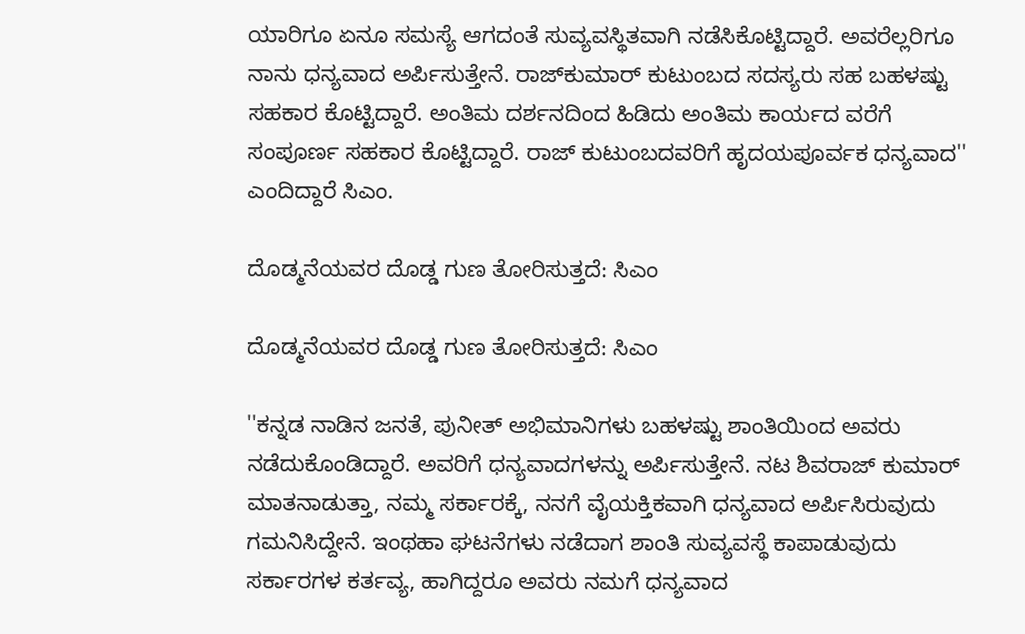ಯಾರಿಗೂ ಏನೂ ಸಮಸ್ಯೆ ಆಗದಂತೆ ಸುವ್ಯವಸ್ಥಿತವಾಗಿ ನಡೆಸಿಕೊಟ್ಟಿದ್ದಾರೆ. ಅವರೆಲ್ಲರಿಗೂ ನಾನು ಧನ್ಯವಾದ ಅರ್ಪಿಸುತ್ತೇನೆ. ರಾಜ್‌ಕುಮಾರ್ ಕುಟುಂಬದ ಸದಸ್ಯರು ಸಹ ಬಹಳಷ್ಟು ಸಹಕಾರ ಕೊಟ್ಟಿದ್ದಾರೆ. ಅಂತಿಮ ದರ್ಶನದಿಂದ ಹಿಡಿದು ಅಂತಿಮ ಕಾರ್ಯದ ವರೆಗೆ ಸಂಪೂರ್ಣ ಸಹಕಾರ ಕೊಟ್ಟಿದ್ದಾರೆ. ರಾಜ್ ಕುಟುಂಬದವರಿಗೆ ಹೃದಯಪೂರ್ವಕ ಧನ್ಯವಾದ'' ಎಂದಿದ್ದಾರೆ ಸಿಎಂ.

ದೊಡ್ಮನೆಯವರ ದೊಡ್ಡ ಗುಣ ತೋರಿಸುತ್ತದೆ: ಸಿಎಂ

ದೊಡ್ಮನೆಯವರ ದೊಡ್ಡ ಗುಣ ತೋರಿಸುತ್ತದೆ: ಸಿಎಂ

''ಕನ್ನಡ ನಾಡಿನ ಜನತೆ, ಪುನೀತ್ ಅಭಿಮಾನಿಗಳು ಬಹಳಷ್ಟು ಶಾಂತಿಯಿಂದ ಅವರು ನಡೆದುಕೊಂಡಿದ್ದಾರೆ. ಅವರಿಗೆ ಧನ್ಯವಾದಗಳನ್ನು ಅರ್ಪಿಸುತ್ತೇನೆ. ನಟ ಶಿವರಾಜ್ ಕುಮಾರ್ ಮಾತನಾಡುತ್ತಾ, ನಮ್ಮ ಸರ್ಕಾರಕ್ಕೆ, ನನಗೆ ವೈಯಕ್ತಿಕವಾಗಿ ಧನ್ಯವಾದ ಅರ್ಪಿಸಿರುವುದು ಗಮನಿಸಿದ್ದೇನೆ. ಇಂಥಹಾ ಘಟನೆಗಳು ನಡೆದಾಗ ಶಾಂತಿ ಸುವ್ಯವಸ್ಥೆ ಕಾಪಾಡುವುದು ಸರ್ಕಾರಗಳ ಕರ್ತವ್ಯ, ಹಾಗಿದ್ದರೂ ಅವರು ನಮಗೆ ಧನ್ಯವಾದ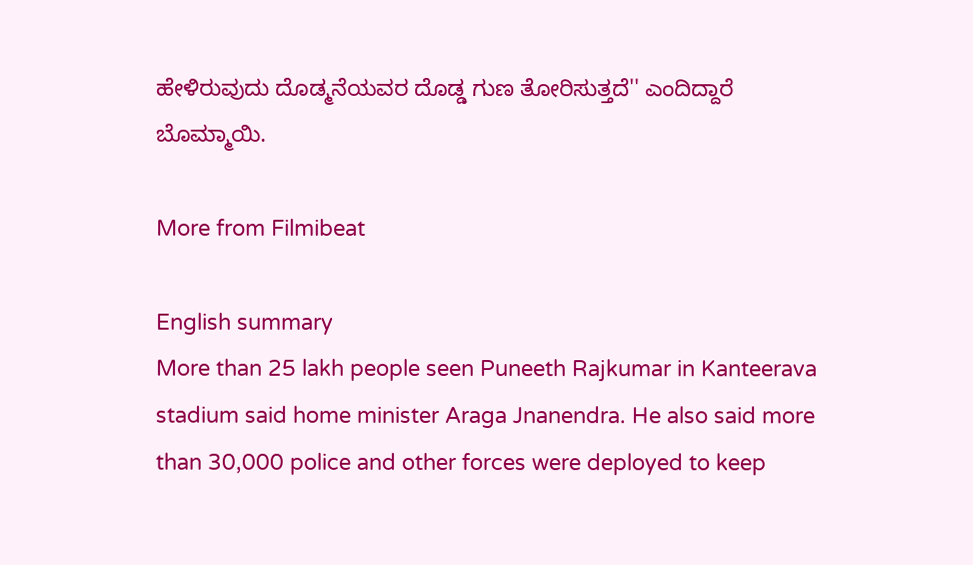ಹೇಳಿರುವುದು ದೊಡ್ಮನೆಯವರ ದೊಡ್ಡ ಗುಣ ತೋರಿಸುತ್ತದೆ'' ಎಂದಿದ್ದಾರೆ ಬೊಮ್ಮಾಯಿ.

More from Filmibeat

English summary
More than 25 lakh people seen Puneeth Rajkumar in Kanteerava stadium said home minister Araga Jnanendra. He also said more than 30,000 police and other forces were deployed to keep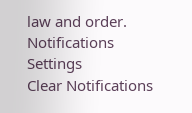law and order.
Notifications
Settings
Clear Notifications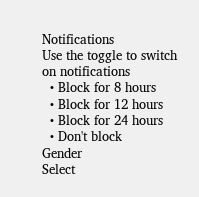Notifications
Use the toggle to switch on notifications
  • Block for 8 hours
  • Block for 12 hours
  • Block for 24 hours
  • Don't block
Gender
Select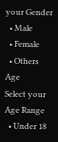your Gender
  • Male
  • Female
  • Others
Age
Select your Age Range
  • Under 18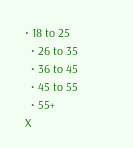• 18 to 25
  • 26 to 35
  • 36 to 45
  • 45 to 55
  • 55+
X